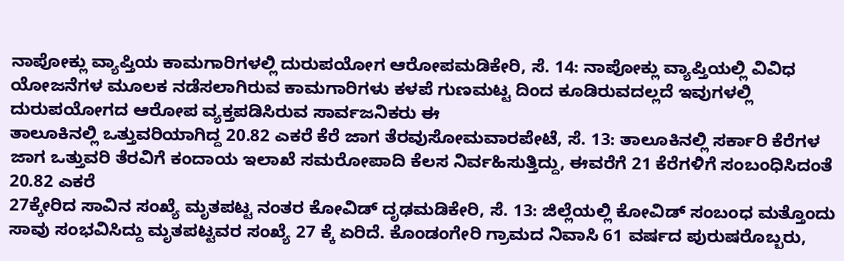ನಾಪೋಕ್ಲು ವ್ಯಾಪ್ತಿಯ ಕಾಮಗಾರಿಗಳಲ್ಲಿ ದುರುಪಯೋಗ ಆರೋಪಮಡಿಕೇರಿ, ಸೆ. 14: ನಾಪೋಕ್ಲು ವ್ಯಾಪ್ತಿಯಲ್ಲಿ ವಿವಿಧ ಯೋಜನೆಗಳ ಮೂಲಕ ನಡೆಸಲಾಗಿರುವ ಕಾಮಗಾರಿಗಳು ಕಳಪೆ ಗುಣಮಟ್ಟ ದಿಂದ ಕೂಡಿರುವದಲ್ಲದೆ ಇವುಗಳಲ್ಲಿ ದುರುಪಯೋಗದ ಆರೋಪ ವ್ಯಕ್ತಪಡಿಸಿರುವ ಸಾರ್ವಜನಿಕರು ಈ
ತಾಲೂಕಿನಲ್ಲಿ ಒತ್ತುವರಿಯಾಗಿದ್ದ 20.82 ಎಕರೆ ಕೆರೆ ಜಾಗ ತೆರವುಸೋಮವಾರಪೇಟೆ, ಸೆ. 13: ತಾಲೂಕಿನಲ್ಲಿ ಸರ್ಕಾರಿ ಕೆರೆಗಳ ಜಾಗ ಒತ್ತುವರಿ ತೆರವಿಗೆ ಕಂದಾಯ ಇಲಾಖೆ ಸಮರೋಪಾದಿ ಕೆಲಸ ನಿರ್ವಹಿಸುತ್ತಿದ್ದು, ಈವರೆಗೆ 21 ಕೆರೆಗಳಿಗೆ ಸಂಬಂಧಿಸಿದಂತೆ 20.82 ಎಕರೆ
27ಕ್ಕೇರಿದ ಸಾವಿನ ಸಂಖ್ಯೆ ಮೃತಪಟ್ಟ ನಂತರ ಕೋವಿಡ್ ದೃಢಮಡಿಕೇರಿ, ಸೆ. 13: ಜಿಲ್ಲೆಯಲ್ಲಿ ಕೋವಿಡ್ ಸಂಬಂಧ ಮತ್ತೊಂದು ಸಾವು ಸಂಭವಿಸಿದ್ದು ಮೃತಪಟ್ಟವರ ಸಂಖ್ಯೆ 27 ಕ್ಕೆ ಏರಿದೆ. ಕೊಂಡಂಗೇರಿ ಗ್ರಾಮದ ನಿವಾಸಿ 61 ವರ್ಷದ ಪುರುಷರೊಬ್ಬರು,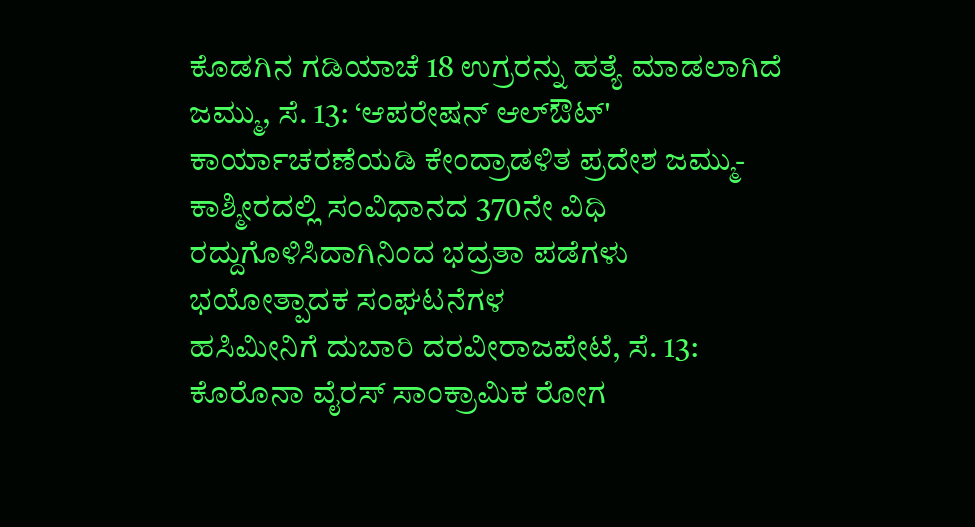ಕೊಡಗಿನ ಗಡಿಯಾಚೆ 18 ಉಗ್ರರನ್ನು ಹತ್ಯೆ ಮಾಡಲಾಗಿದೆ ಜಮ್ಮು, ಸೆ. 13: ‘ಆಪರೇಷನ್ ಆಲ್‍ಔಟ್' ಕಾರ್ಯಾಚರಣೆಯಡಿ ಕೇಂದ್ರಾಡಳಿತ ಪ್ರದೇಶ ಜಮ್ಮು-ಕಾಶ್ಮೀರದಲ್ಲಿ ಸಂವಿಧಾನದ 370ನೇ ವಿಧಿ ರದ್ದುಗೊಳಿಸಿದಾಗಿನಿಂದ ಭದ್ರತಾ ಪಡೆಗಳು ಭಯೋತ್ಪಾದಕ ಸಂಘಟನೆಗಳ
ಹಸಿಮೀನಿಗೆ ದುಬಾರಿ ದರವೀರಾಜಪೇಟೆ, ಸೆ. 13: ಕೊರೊನಾ ವೈರಸ್ ಸಾಂಕ್ರಾಮಿಕ ರೋಗ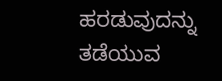ಹರಡುವುದನ್ನು ತಡೆಯುವ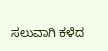ಸಲುವಾಗಿ ಕಳೆದ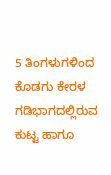5 ತಿಂಗಳುಗಳಿಂದ ಕೊಡಗು ಕೇರಳ ಗಡಿಭಾಗದಲ್ಲಿರುವ ಕುಟ್ಟ ಹಾಗೂ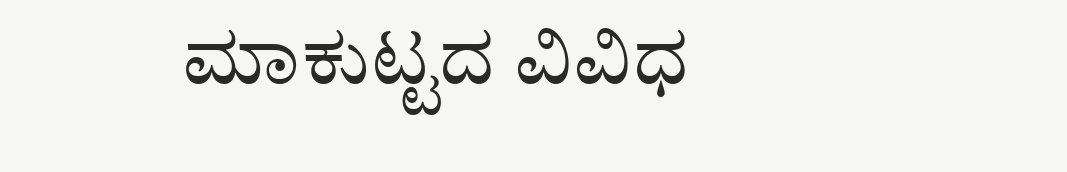ಮಾಕುಟ್ಟದ ವಿವಿಧ